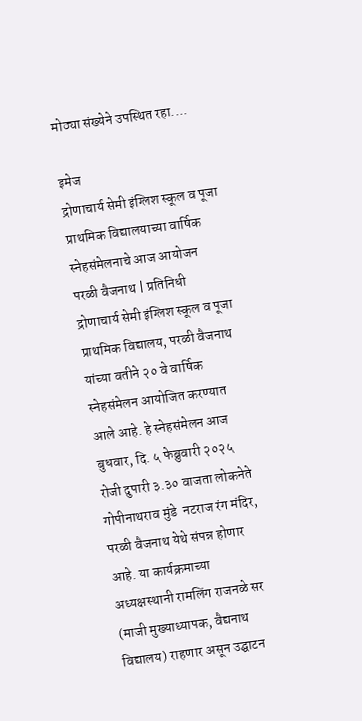मोठ्या संख्येने उपस्थित रहा....

इमेज
द्रोणाचार्य सेमी इंग्लिश स्कूल व पूजा प्राथमिक विद्यालयाच्या वार्षिक स्नेहसंमेलनाचे आज आयोजन परळी वैजनाथ | प्रतिनिधी द्रोणाचार्य सेमी इंग्लिश स्कूल व पूजा प्राथमिक विद्यालय, परळी वैजनाथ यांच्या वतीने २० वे वार्षिक स्नेहसंमेलन आयोजित करण्यात आले आहे. हे स्नेहसंमेलन आज  बुधवार, दि. ५ फेब्रुवारी २०२५ रोजी दुपारी ३.३० वाजता लोकनेते गोपीनाथराव मुंडे  नटराज रंग मंदिर, परळी वैजनाथ येथे संपन्न होणार आहे. या कार्यक्रमाच्या अध्यक्षस्थानी रामलिंग राजनळे सर (माजी मुख्याध्यापक, वैद्यनाथ विद्यालय) राहणार असून उद्घाटन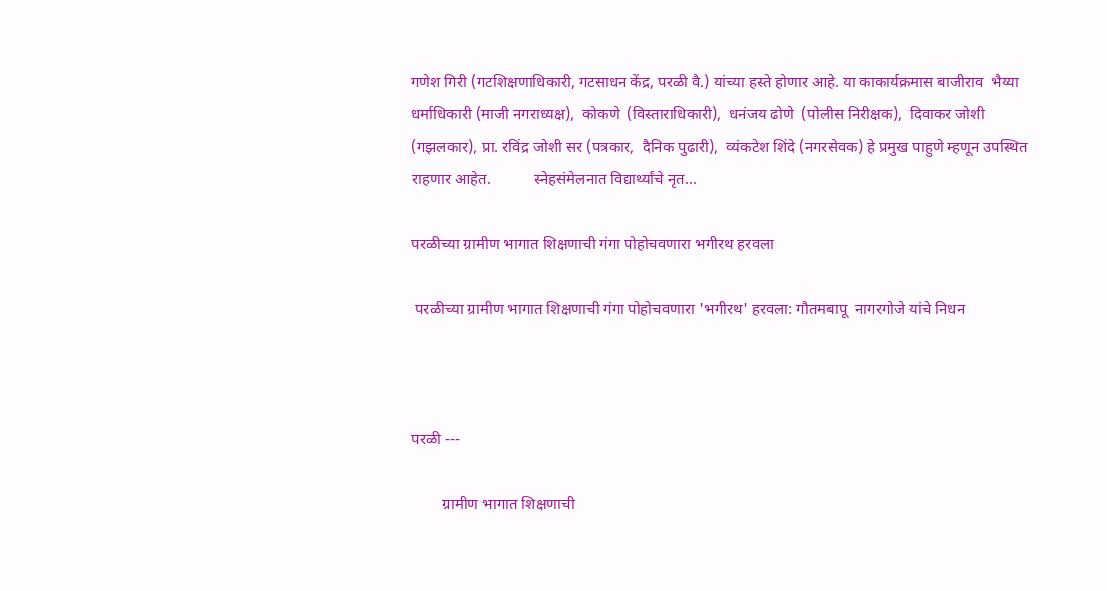गणेश गिरी (गटशिक्षणाधिकारी, गटसाधन केंद्र, परळी वै.) यांच्या हस्ते होणार आहे. या काकार्यक्रमास बाजीराव  भैय्या   धर्माधिकारी (माजी नगराध्यक्ष),  कोकणे  (विस्ताराधिकारी),  धनंजय ढोणे  (पोलीस निरीक्षक),  दिवाकर जोशी (गझलकार), प्रा. रविंद्र जोशी सर (पत्रकार,  दैनिक पुढारी),  व्यंकटेश शिंदे (नगरसेवक) हे प्रमुख पाहुणे म्हणून उपस्थित राहणार आहेत.           स्नेहसंमेलनात विद्यार्थ्यांचे नृत...

परळीच्या ग्रामीण भागात शिक्षणाची गंगा पोहोचवणारा भगीरथ हरवला

 परळीच्या ग्रामीण भागात शिक्षणाची गंगा पोहोचवणारा 'भगीरथ' हरवला: गौतमबापू  नागरगोजे यांचे निधन



परळी ---

        ग्रामीण भागात शिक्षणाची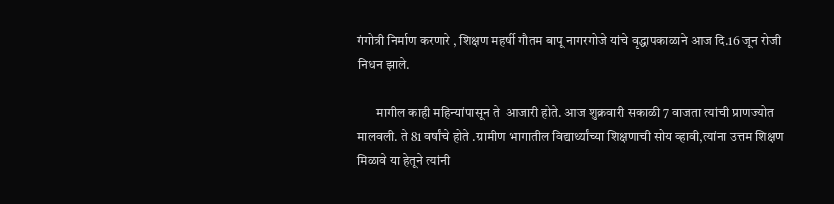गंगोत्री निर्माण करणारे , शिक्षण महर्षी गौतम बापू नागरगोजे यांचे वृद्धापकाळाने आज दि.16 जून रोजी निधन झाले.

       मागील काही महिन्यांपासून ते  आजारी होते. आज शुक्रवारी सकाळी 7 वाजता त्यांची प्राणज्योत मालवली. ते 81 वर्षांचे होते .ग्रामीण भागातील विद्यार्थ्यांच्या शिक्षणाची सोय व्हावी,त्यांना उत्तम शिक्षण मिळावे या हेतूने त्यांनी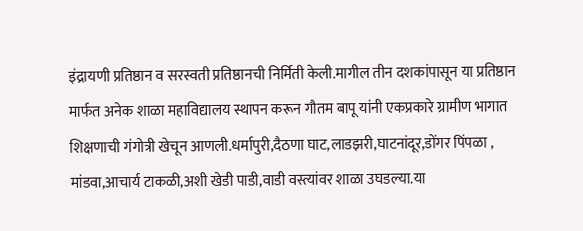इंद्रायणी प्रतिष्ठान व सरस्वती प्रतिष्ठानची निर्मिती केली.मागील तीन दशकांपासून या प्रतिष्ठान मार्फत अनेक शाळा महाविद्यालय स्थापन करून गौतम बापू यांनी एकप्रकारे ग्रामीण भागात शिक्षणाची गंगोत्री खेचून आणली.धर्मापुरी,दैठणा घाट,लाडझरी,घाटनांदूर,डोंगर पिंपळा , मांडवा,आचार्य टाकळी,अशी खेडी पाडी,वाडी वस्त्यांवर शाळा उघडल्या.या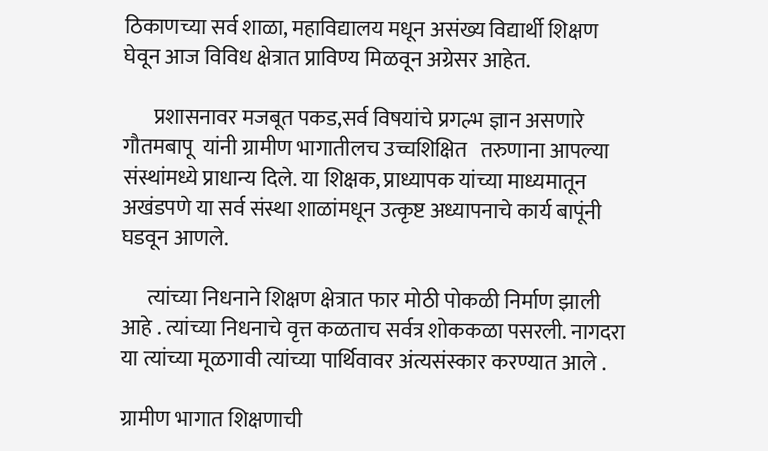ठिकाणच्या सर्व शाळा, महाविद्यालय मधून असंख्य विद्यार्थी शिक्षण घेवून आज विविध क्षेत्रात प्राविण्य मिळवून अग्रेसर आहेत.

       प्रशासनावर मजबूत पकड,सर्व विषयांचे प्रगल्भ ज्ञान असणारे गौतमबापू  यांनी ग्रामीण भागातीलच उच्चशिक्षित   तरुणाना आपल्या संस्थांमध्ये प्राधान्य दिले. या शिक्षक, प्राध्यापक यांच्या माध्यमातून अखंडपणे या सर्व संस्था शाळांमधून उत्कृष्ट अध्यापनाचे कार्य बापूंनी घडवून आणले.

      त्यांच्या निधनाने शिक्षण क्षेत्रात फार मोठी पोकळी निर्माण झाली आहे . त्यांच्या निधनाचे वृत्त कळताच सर्वत्र शोककळा पसरली. नागदरा या त्यांच्या मूळगावी त्यांच्या पार्थिवावर अंत्यसंस्कार करण्यात आले .

ग्रामीण भागात शिक्षणाची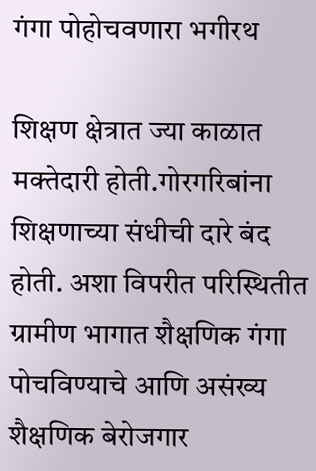गंगा पोहोचवणारा भगीरथ

शिक्षण क्षेत्रात ज्या काळात मक्तेदारी होती.गोरगरिबांना शिक्षणाच्या संधीची दारे बंद होती. अशा विपरीत परिस्थितीत ग्रामीण भागात शैक्षणिक गंगा पोचविण्याचे आणि असंख्य शैक्षणिक बेरोजगार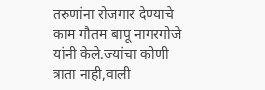तरुणांना रोजगार देण्याचे काम गौतम बापू नागरगोजे यांनी केले.ज्यांचा कोणी त्राता नाही,वाली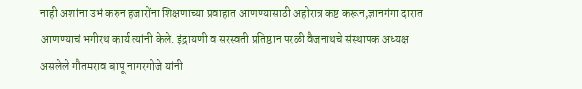नाही अशांना उभं करुन हजारोंना शिक्षणाच्या प्रवाहात आणण्यासाठी अहोरात्र कष्ट करून,ज्ञानगंगा दारात आणण्याचं भगीरथ कार्य त्यांनी केले. इंद्रायणी व सरस्वती प्रतिष्ठान परळी वैजनाथचे संस्थापक अध्यक्ष असलेले गौतमराव बापू नागरगोजे यांनी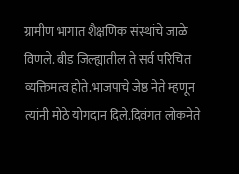ग्रामीण भागात शैक्षणिक संस्थांचे जाळे विणले. बीड जिल्ह्यातील ते सर्व परिचित व्यक्तिमत्व होते.भाजपाचे जेष्ठ नेते म्हणून त्यांनी मोठे योगदान दिले.दिवंगत लोकनेते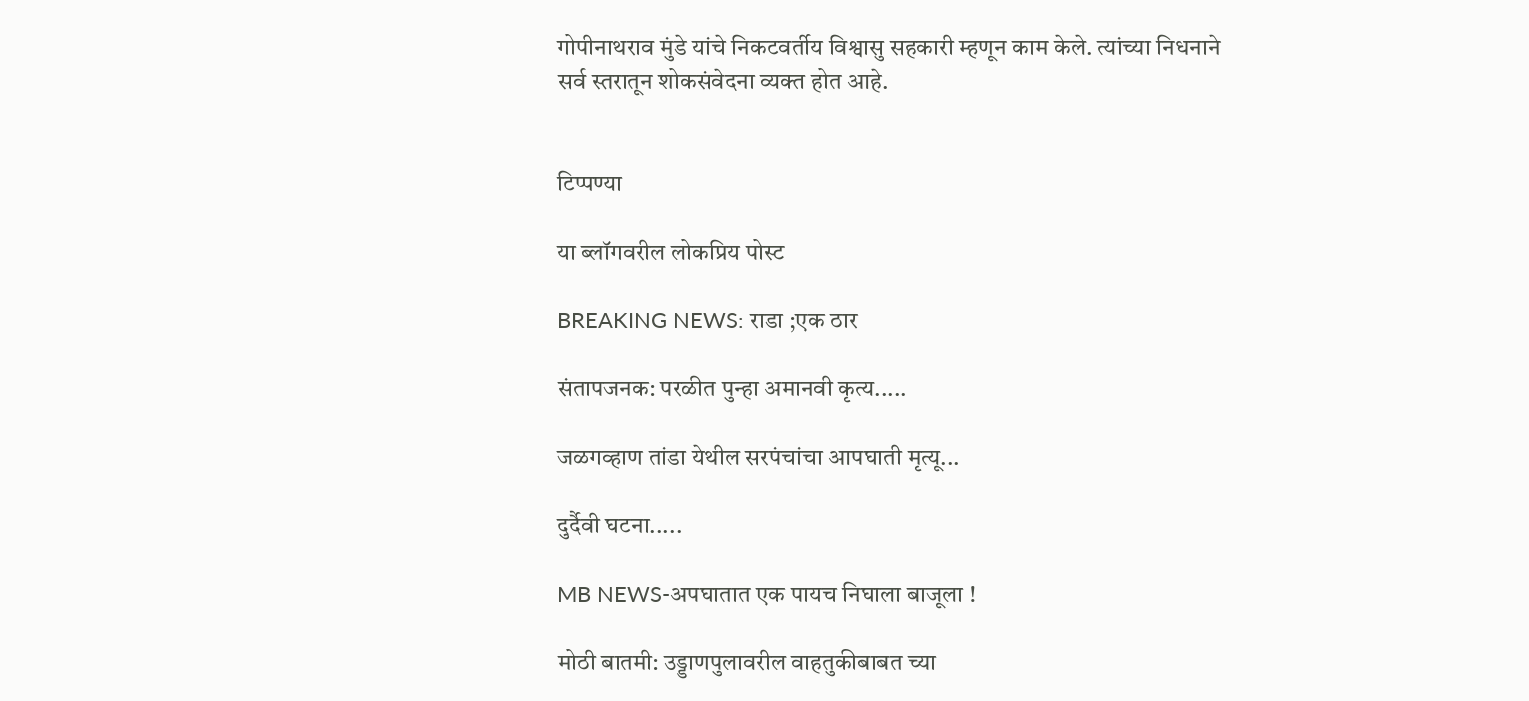गोपीनाथराव मुंडे यांचे निकटवर्तीय विश्वासु सहकारी म्हणून काम केले. त्यांच्या निधनाने सर्व स्तरातून शोकसंवेदना व्यक्त होत आहे.


टिप्पण्या

या ब्लॉगवरील लोकप्रिय पोस्ट

BREAKING NEWS: राडा ;एक ठार

संतापजनक: परळीत पुन्हा अमानवी कृत्य.....

जळगव्हाण तांडा येथील सरपंचांचा आपघाती मृत्यू...

दुर्दैवी घटना.....

MB NEWS-अपघातात एक पायच निघाला बाजूला !

मोठी बातमी: उड्डाणपुलावरील वाहतुकीबाबत च्या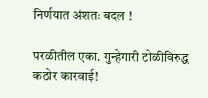निर्णयात अंशतः बदल !

परळीतील एका. गुन्हेगारी टोळीविरुद्ध कठोर कारवाई!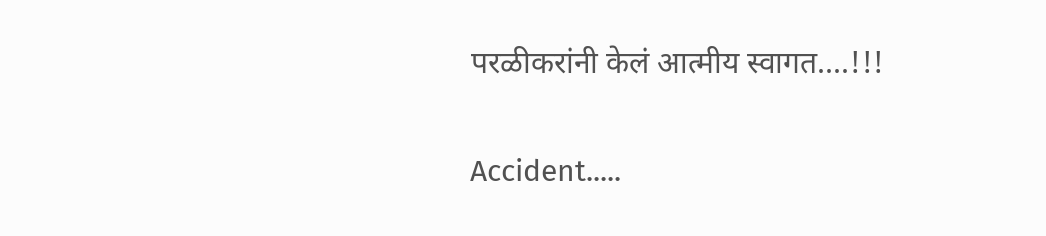परळीकरांनी केलं आत्मीय स्वागत....!!!

Accident.....